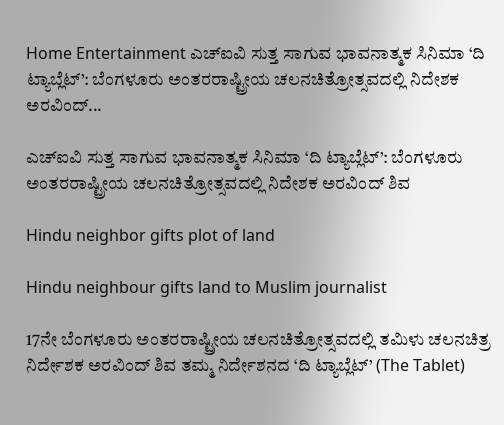Home Entertainment ಎಚ್‌ಐವಿ ಸುತ್ತ ಸಾಗುವ ಭಾವನಾತ್ಮಕ ಸಿನಿಮಾ ‘ದಿ ಟ್ಯಾಬ್ಲೆಟ್’: ಬೆಂಗಳೂರು ಅಂತರರಾಷ್ಟ್ರೀಯ ಚಲನಚಿತ್ರೋತ್ಸವದಲ್ಲಿ ನಿದೇಶಕ ಅರವಿಂದ್‌...

ಎಚ್‌ಐವಿ ಸುತ್ತ ಸಾಗುವ ಭಾವನಾತ್ಮಕ ಸಿನಿಮಾ ‘ದಿ ಟ್ಯಾಬ್ಲೆಟ್’: ಬೆಂಗಳೂರು ಅಂತರರಾಷ್ಟ್ರೀಯ ಚಲನಚಿತ್ರೋತ್ಸವದಲ್ಲಿ ನಿದೇಶಕ ಅರವಿಂದ್‌ ಶಿವ

Hindu neighbor gifts plot of land

Hindu neighbour gifts land to Muslim journalist

17ನೇ ಬೆಂಗಳೂರು ಅಂತರರಾಷ್ಟ್ರೀಯ ಚಲನಚಿತ್ರೋತ್ಸವದಲ್ಲಿ ತಮಿಳು ಚಲನಚಿತ್ರ ನಿರ್ದೇಶಕ ಅರವಿಂದ್ ಶಿವ ತಮ್ಮ ನಿರ್ದೇಶನದ ‘ದಿ ಟ್ಯಾಬ್ಲೆಟ್’ (The Tablet)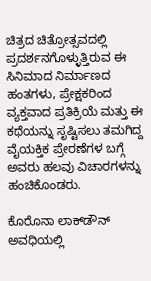ಚಿತ್ರದ ಚಿತ್ರೋತ್ಸವದಲ್ಲಿ ಪ್ರದರ್ಶನಗೊಳ್ಳುತ್ತಿರುವ ಈ ಸಿನಿಮಾದ ನಿರ್ಮಾಣದ ಹಂತಗಳು, ಪ್ರೇಕ್ಷಕರಿಂದ ವ್ಯಕ್ತವಾದ ಪ್ರತಿಕ್ರಿಯೆ ಮತ್ತು ಈ ಕಥೆಯನ್ನು ಸೃಷ್ಟಿಸಲು ತಮಗಿದ್ದ ವೈಯಕ್ತಿಕ ಪ್ರೇರಣೆಗಳ ಬಗ್ಗೆ ಅವರು ಹಲವು ವಿಚಾರಗಳನ್ನು ಹಂಚಿಕೊಂಡರು.

ಕೊರೊನಾ ಲಾಕ್‌ಡೌನ್ ಅವಧಿಯಲ್ಲಿ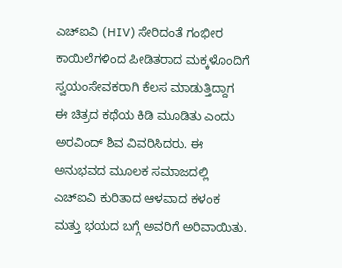ಎಚ್‌ಐವಿ (HIV) ಸೇರಿದಂತೆ ಗಂಭೀರ ಕಾಯಿಲೆಗಳಿಂದ ಪೀಡಿತರಾದ ಮಕ್ಕಳೊಂದಿಗೆ ಸ್ವಯಂಸೇವಕರಾಗಿ ಕೆಲಸ ಮಾಡುತ್ತಿದ್ದಾಗ ಈ ಚಿತ್ರದ ಕಥೆಯ ಕಿಡಿ ಮೂಡಿತು ಎಂದು ಅರವಿಂದ್ ಶಿವ ವಿವರಿಸಿದರು. ಈ ಅನುಭವದ ಮೂಲಕ ಸಮಾಜದಲ್ಲಿ ಎಚ್‌ಐವಿ ಕುರಿತಾದ ಆಳವಾದ ಕಳಂಕ ಮತ್ತು ಭಯದ ಬಗ್ಗೆ ಅವರಿಗೆ ಅರಿವಾಯಿತು.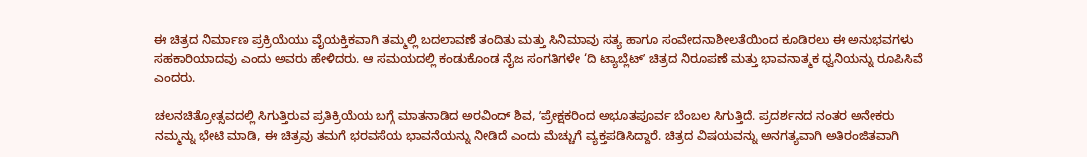ಈ ಚಿತ್ರದ ನಿರ್ಮಾಣ ಪ್ರಕ್ರಿಯೆಯು ವೈಯಕ್ತಿಕವಾಗಿ ತಮ್ಮಲ್ಲಿ ಬದಲಾವಣೆ ತಂದಿತು ಮತ್ತು ಸಿನಿಮಾವು ಸತ್ಯ ಹಾಗೂ ಸಂವೇದನಾಶೀಲತೆಯಿಂದ ಕೂಡಿರಲು ಈ ಅನುಭವಗಳು ಸಹಕಾರಿಯಾದವು ಎಂದು ಅವರು ಹೇಳಿದರು. ಆ ಸಮಯದಲ್ಲಿ ಕಂಡುಕೊಂಡ ನೈಜ ಸಂಗತಿಗಳೇ ‘ದಿ ಟ್ಯಾಬ್ಲೆಟ್ʼ ಚಿತ್ರದ ನಿರೂಪಣೆ ಮತ್ತು ಭಾವನಾತ್ಮಕ ಧ್ವನಿಯನ್ನು ರೂಪಿಸಿವೆ ಎಂದರು.

ಚಲನಚಿತ್ರೋತ್ಸವದಲ್ಲಿ ಸಿಗುತ್ತಿರುವ ಪ್ರತಿಕ್ರಿಯೆಯ ಬಗ್ಗೆ ಮಾತನಾಡಿದ ಅರವಿಂದ್ ಶಿವ, ʼಪ್ರೇಕ್ಷಕರಿಂದ ಅಭೂತಪೂರ್ವ ಬೆಂಬಲ ಸಿಗುತ್ತಿದೆ. ಪ್ರದರ್ಶನದ ನಂತರ ಅನೇಕರು ನಮ್ಮನ್ನು ಭೇಟಿ ಮಾಡಿ, ಈ ಚಿತ್ರವು ತಮಗೆ ಭರವಸೆಯ ಭಾವನೆಯನ್ನು ನೀಡಿದೆ ಎಂದು ಮೆಚ್ಚುಗೆ ವ್ಯಕ್ತಪಡಿಸಿದ್ದಾರೆ. ಚಿತ್ರದ ವಿಷಯವನ್ನು ಅನಗತ್ಯವಾಗಿ ಅತಿರಂಜಿತವಾಗಿ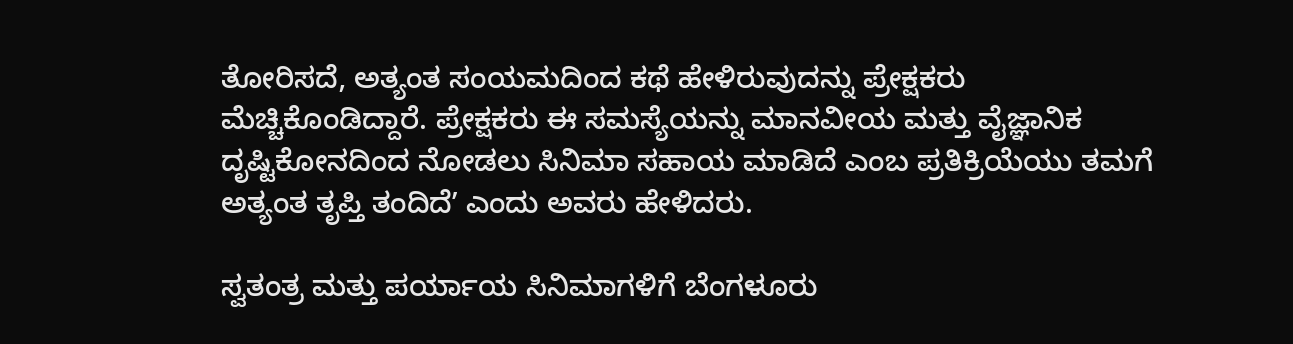ತೋರಿಸದೆ, ಅತ್ಯಂತ ಸಂಯಮದಿಂದ ಕಥೆ ಹೇಳಿರುವುದನ್ನು ಪ್ರೇಕ್ಷಕರು ಮೆಚ್ಚಿಕೊಂಡಿದ್ದಾರೆ. ಪ್ರೇಕ್ಷಕರು ಈ ಸಮಸ್ಯೆಯನ್ನು ಮಾನವೀಯ ಮತ್ತು ವೈಜ್ಞಾನಿಕ ದೃಷ್ಟಿಕೋನದಿಂದ ನೋಡಲು ಸಿನಿಮಾ ಸಹಾಯ ಮಾಡಿದೆ ಎಂಬ ಪ್ರತಿಕ್ರಿಯೆಯು ತಮಗೆ ಅತ್ಯಂತ ತೃಪ್ತಿ ತಂದಿದೆʼ ಎಂದು ಅವರು ಹೇಳಿದರು.

ಸ್ವತಂತ್ರ ಮತ್ತು ಪರ್ಯಾಯ ಸಿನಿಮಾಗಳಿಗೆ ಬೆಂಗಳೂರು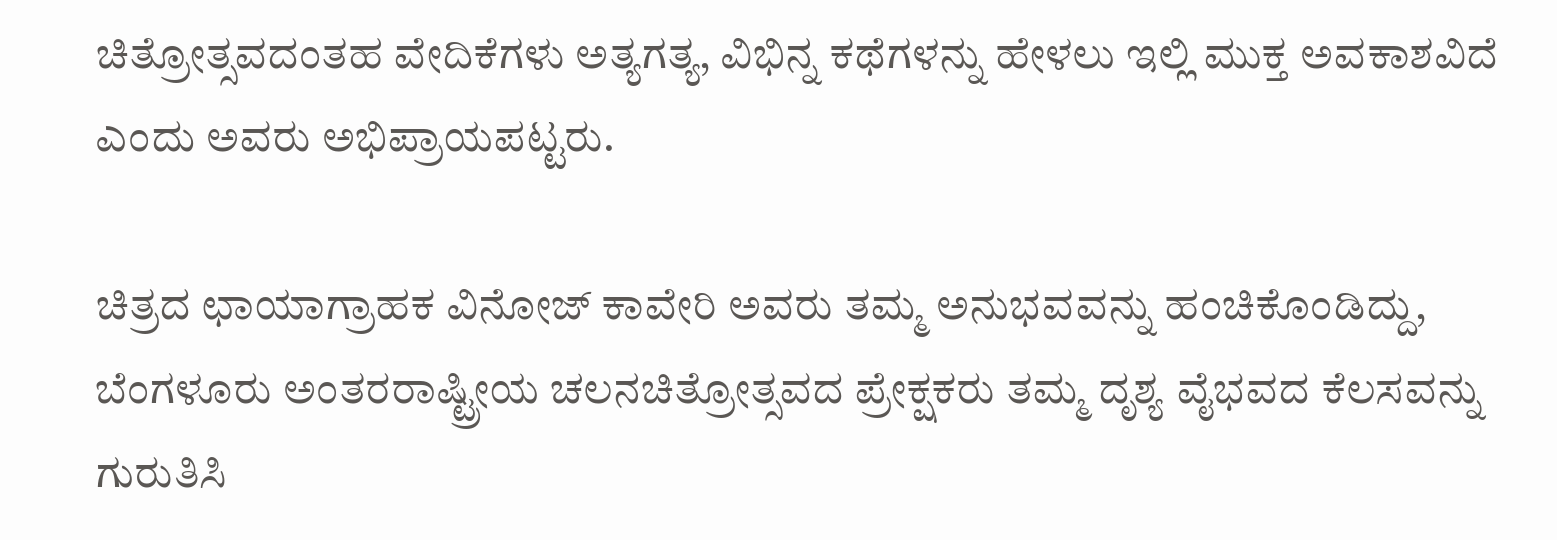ಚಿತ್ರೋತ್ಸವದಂತಹ ವೇದಿಕೆಗಳು ಅತ್ಯಗತ್ಯ, ವಿಭಿನ್ನ ಕಥೆಗಳನ್ನು ಹೇಳಲು ಇಲ್ಲಿ ಮುಕ್ತ ಅವಕಾಶವಿದೆ ಎಂದು ಅವರು ಅಭಿಪ್ರಾಯಪಟ್ಟರು.

ಚಿತ್ರದ ಛಾಯಾಗ್ರಾಹಕ ವಿನೋಜ್ ಕಾವೇರಿ ಅವರು ತಮ್ಮ ಅನುಭವವನ್ನು ಹಂಚಿಕೊಂಡಿದ್ದು, ಬೆಂಗಳೂರು ಅಂತರರಾಷ್ಟ್ರೀಯ ಚಲನಚಿತ್ರೋತ್ಸವದ ಪ್ರೇಕ್ಷಕರು ತಮ್ಮ ದೃಶ್ಯ ವೈಭವದ ಕೆಲಸವನ್ನು ಗುರುತಿಸಿ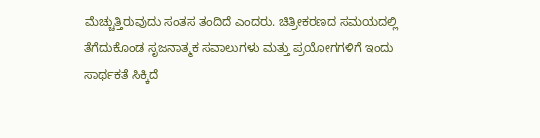ಮೆಚ್ಚುತ್ತಿರುವುದು ಸಂತಸ ತಂದಿದೆ ಎಂದರು. ಚಿತ್ರೀಕರಣದ ಸಮಯದಲ್ಲಿ ತೆಗೆದುಕೊಂಡ ಸೃಜನಾತ್ಮಕ ಸವಾಲುಗಳು ಮತ್ತು ಪ್ರಯೋಗಗಳಿಗೆ ಇಂದು ಸಾರ್ಥಕತೆ ಸಿಕ್ಕಿದೆ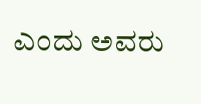ಎಂದು ಅವರು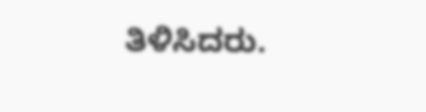ತಿಳಿಸಿದರು.